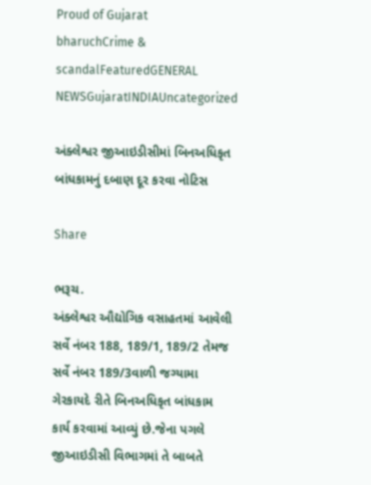Proud of Gujarat
bharuchCrime & scandalFeaturedGENERAL NEWSGujaratINDIAUncategorized

અંક્લેશ્વર જીઆઇડીસીમાં બિનઅધિકૃત બાંધકામનું દબાણ દૂર કરવા નોટિસ

Share

ભરૂચ.
અંક્લેશ્વર ઔદ્યોગિક વસાહતમાં આવેલી સર્વે નંબર 188, 189/1, 189/2 તેમજ સર્વે નંબર 189/3વાળી જગ્યામા ગેરકાયદે રીતે બિનઅધિકૃત બાંધકામ કાર્ય કરવામાં આવ્યું છે.જેના પગલે જીઆઇડીસી વિભાગમાં તે બાબતે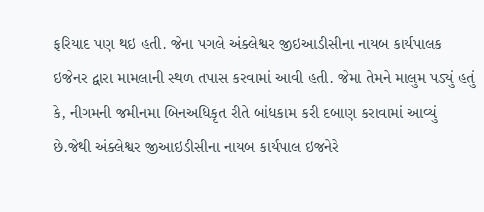ફરિયાદ પણ થઇ હતી. જેના પગલે અંક્લેશ્વર જીઇઆડીસીના નાયબ કાર્યપાલક ઇજેનર દ્વારા મામલાની સ્થળ તપાસ કરવામાં આવી હતી. જેમા તેમને માલુમ પડ્યું હતું કે, નીગમની જમીનમા બિનઅધિકૃત રીતે બાંધકામ કરી દબાણ કરાવામાં આવ્યું છે.જેથી અંક્લેશ્વર જીઆઇડીસીના નાયબ કાર્યપાલ ઇજનેરે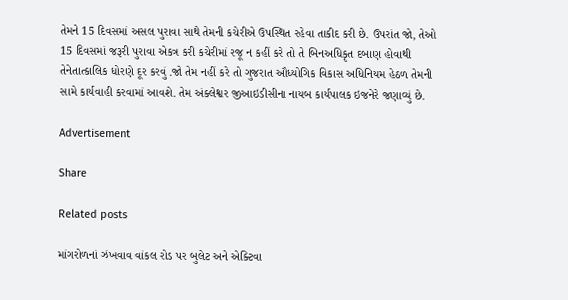તેમને 15 દિવસમાં અસલ પુરાવા સાથે તેમની કચેરીએ ઉપસ્થિત રહેવા તાકીદ કરી છે. ઉપરાંત જો, તેઓ 15 દિવસમાં જરૂરી પુરાવા એકત્ર કરી કચેરીમાં રજૂ ન કહીં કરે તો તે બિનઅધિકૃત દબાણ હોવાથી તેનેતાત્કાલિક ધોરણે દૂર કરવું .જો તેમ નહીં કરે તો ગુજરાત ઔધ્યોગિક વિકાસ અધિનિયમ હેઠળ તેમની સામે કાર્યવાહી કરવામાં આવશે. તેમ અંક્લેશ્વર જીઆઇડીસીના નાયબ કાર્યપાલક ઇજનેરે જણાવ્યું છે.

Advertisement

Share

Related posts

માંગરોળનાં ઝંખવાવ વાંકલ રોડ પર બુલેટ અને એક્ટિવા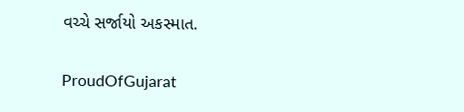વચ્ચે સર્જાયો અકસ્માત.

ProudOfGujarat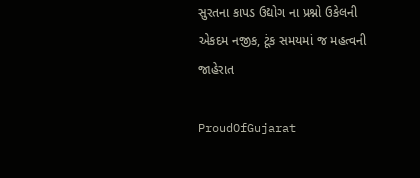સુરતના કાપડ ઉદ્યોગ ના પ્રશ્નો ઉકેલની એકદમ નજીક, ટૂંક સમયમાં જ મહત્વની જાહેરાત

ProudOfGujarat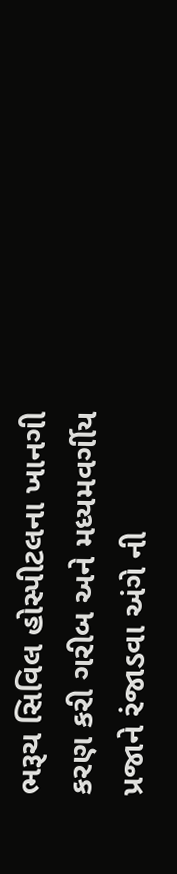ભરૂચ સિવિલ હોસ્પીટલના ખાનગી કરણ કરી ગરીબ અને મધ્યમવર્ગીય પ્રજાને રંજાડવા અંગે ની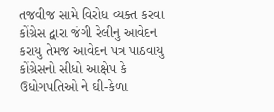તજવીજ સામે વિરોધ વ્યક્ત કરવા કોંગ્રેસ દ્વારા જંગી રેલીનુ આવેદન કરાયુ તેમજ આવેદન પત્ર પાઠવાયુ કોંગ્રેસનો સીધો આક્ષેપ કે ઉધોગપતિઓ ને ઘી-કેળા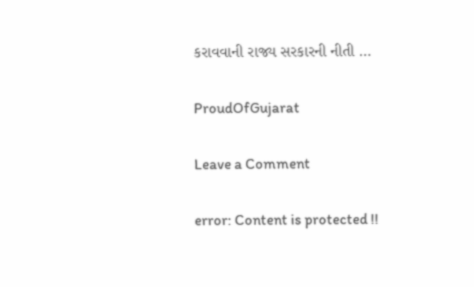કરાવવાની રાજ્ય સરકારની નીતી …

ProudOfGujarat

Leave a Comment

error: Content is protected !!